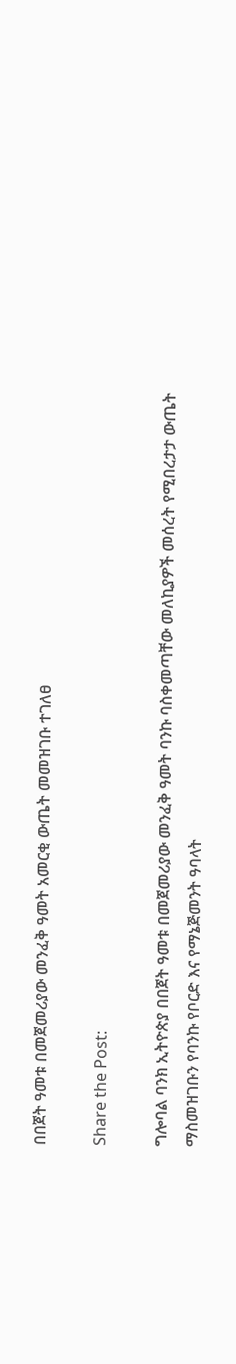በበጀት ዓመቱ በመጀመሪያው መንፈቅ ዓመት አመርቂ ውጤት መመዝገቡ ተገለፀ

Share the Post:

ግሎባል ባንክ ኢትዮጵያ በበጀት ዓመቱ በመጀመሪያው መንፈቅ ዓመት ባንኩ ባስቀመጣቸው መለኪያዎች መሰረት የሚበረታታ ውጤት ማስመዝገቡን የባንኩ የቦርድ እና የማኔጅመንት ዓባላት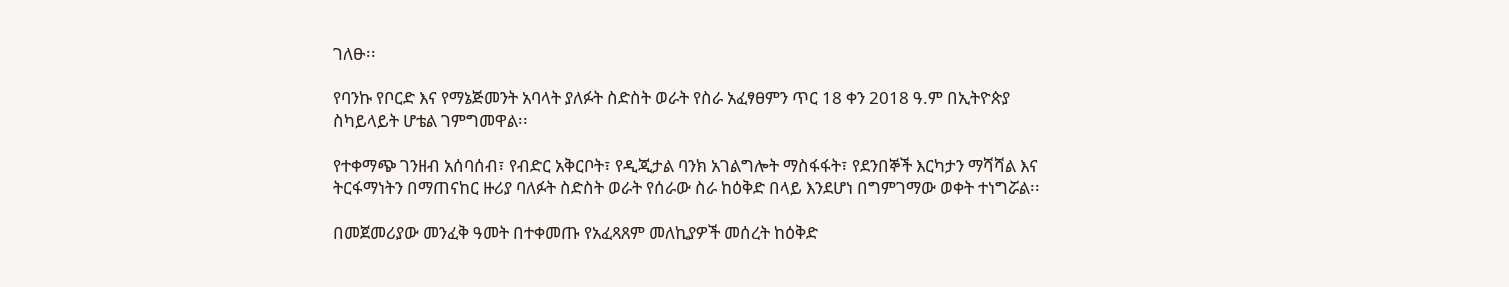ገለፁ፡፡

የባንኩ የቦርድ እና የማኔጅመንት አባላት ያለፉት ስድስት ወራት የስራ አፈፃፀምን ጥር 18 ቀን 2018 ዓ.ም በኢትዮጵያ ስካይላይት ሆቴል ገምግመዋል፡፡

የተቀማጭ ገንዘብ አሰባሰብ፣ የብድር አቅርቦት፣ የዲጂታል ባንክ አገልግሎት ማስፋፋት፣ የደንበኞች እርካታን ማሻሻል እና ትርፋማነትን በማጠናከር ዙሪያ ባለፉት ስድስት ወራት የሰራው ስራ ከዕቅድ በላይ እንደሆነ በግምገማው ወቀት ተነግሯል፡፡

በመጀመሪያው መንፈቅ ዓመት በተቀመጡ የአፈጻጸም መለኪያዎች መሰረት ከዕቅድ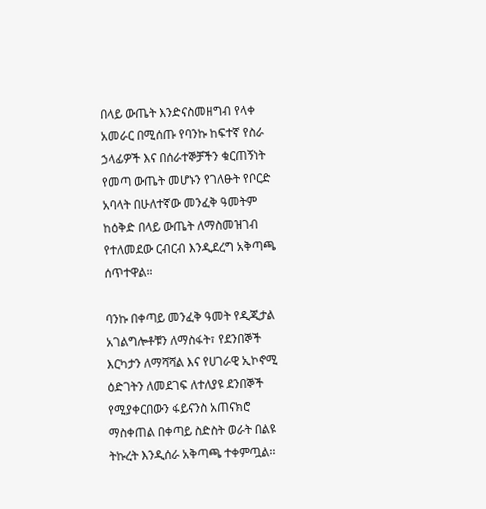በላይ ውጤት እንድናስመዘግብ የላቀ አመራር በሚሰጡ የባንኩ ከፍተኛ የስራ ኃላፊዎች እና በሰራተኞቻችን ቁርጠኝነት የመጣ ውጤት መሆኑን የገለፁት የቦርድ አባላት በሁለተኛው መንፈቅ ዓመትም ከዕቅድ በላይ ውጤት ለማስመዝገብ የተለመደው ርብርብ እንዲደረግ አቅጣጫ ሰጥተዋል።

ባንኩ በቀጣይ መንፈቅ ዓመት የዲጂታል አገልግሎቶቹን ለማስፋት፣ የደንበኞች እርካታን ለማሻሻል እና የሀገራዊ ኢኮኖሚ ዕድገትን ለመደገፍ ለተለያዩ ደንበኞች የሚያቀርበውን ፋይናንስ አጠናክሮ ማስቀጠል በቀጣይ ስድስት ወራት በልዩ ትኩረት እንዲሰራ አቅጣጫ ተቀምጧል፡፡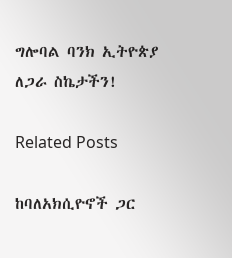ግሎባል ባንክ ኢትዮጵያ
ለጋራ ስኬታችን!

Related Posts

ከባለአክሲዮኖች ጋር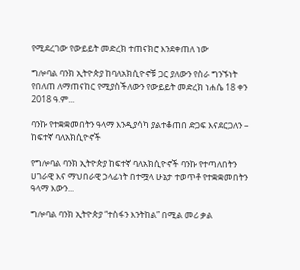የሚደረገው የውይይት መድረክ ተጠናክሮ እንደቀጠለ ነው

ግሎባል ባንክ ኢትዮጵያ ከባለአክሲዮኖቹ ጋር ያለውን የስራ ግንኙነት የበለጠ ለማጠናከር የሚያስችለውን የውይይት መድረክ ነሐሴ 18 ቀን 2018 ዓ.ም...

ባንኩ የተቋቋመበትን ዓላማ እንዲያሳካ ያልተቆጠበ ድጋፍ እናደርጋለን – ከፍተኛ ባለአክሲዮኖች

የግሎባል ባንክ ኢትዮጵያ ከፍተኛ ባለአክሲዮኖች ባንኩ የተጣለበትን ሀገራዊ እና ማህበራዊ ኃላፊነት በተሟላ ሁኔታ ተወጥቶ የተቋቋመበትን ዓላማ እውን...

ግሎባል ባንክ ኢትዮጵያ “ተስፋን እንትከል” በሚል መሪ ቃል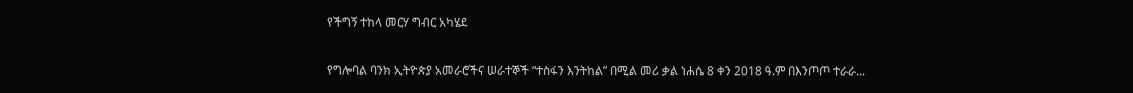የችግኝ ተከላ መርሃ ግብር አካሄደ

የግሎባል ባንክ ኢትዮጵያ አመራሮችና ሠራተኞች “ተስፋን እንትከል” በሚል መሪ ቃል ነሐሴ 8 ቀን 2018 ዓ.ም በእንጦጦ ተራራ...